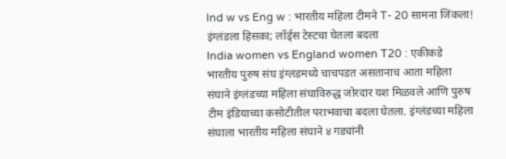Ind w vs Eng w : भारतीय महिला टीमने T- 20 सामना जिंकला! इंग्लंडला हिसका; लॉर्ड्स टेस्टचा घेतला बदला
India women vs England women T20 : एकीकडे भारतीय पुरुष संघ इंग्लडमध्ये चाचपडत असतानाच आता महिला संघाने इंग्लंडच्या महिला संघाविरुद्ध जोरदार यश मिळवले आणि पुरुष टीम इंडियाच्या कसोटीतील पराभवाचा बदला घेतला. इंग्लंडच्या महिला संघाला भारतीय महिला संघाने ४ गड्यांनी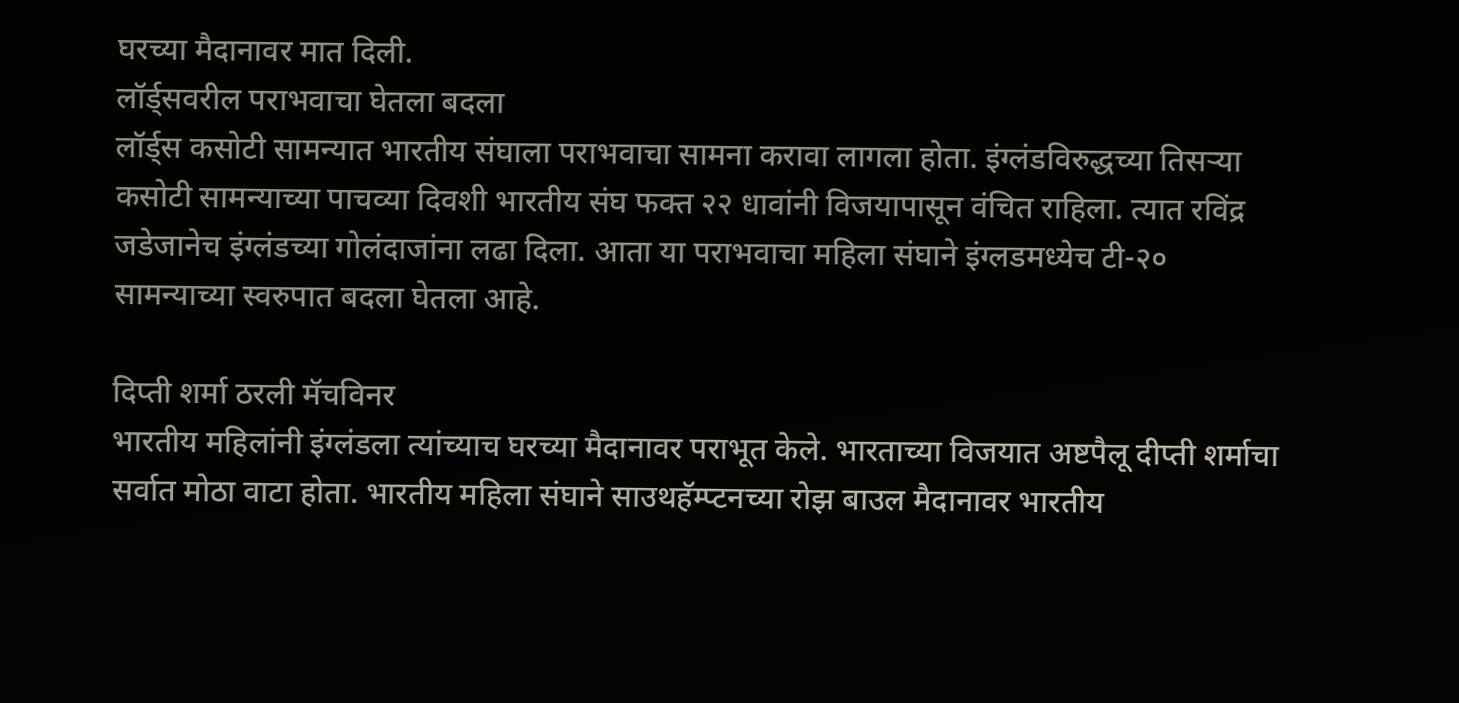घरच्या मैदानावर मात दिली.
लॉर्ड्सवरील पराभवाचा घेतला बदला
लॉर्ड्स कसोटी सामन्यात भारतीय संघाला पराभवाचा सामना करावा लागला होता. इंग्लंडविरुद्धच्या तिसऱ्या कसोटी सामन्याच्या पाचव्या दिवशी भारतीय संघ फक्त २२ धावांनी विजयापासून वंचित राहिला. त्यात रविंद्र जडेजानेच इंग्लंडच्या गोलंदाजांना लढा दिला. आता या पराभवाचा महिला संघाने इंग्लडमध्येच टी-२० सामन्याच्या स्वरुपात बदला घेतला आहे.

दिप्ती शर्मा ठरली मॅचविनर
भारतीय महिलांनी इंग्लंडला त्यांच्याच घरच्या मैदानावर पराभूत केले. भारताच्या विजयात अष्टपैलू दीप्ती शर्माचा सर्वात मोठा वाटा होता. भारतीय महिला संघाने साउथहॅम्प्टनच्या रोझ बाउल मैदानावर भारतीय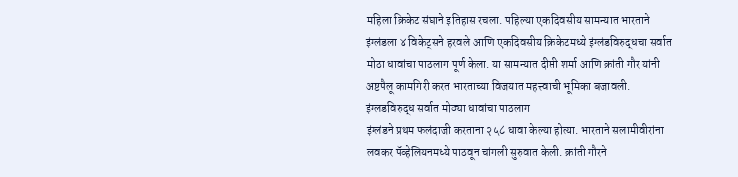महिला क्रिकेट संघाने इतिहास रचला. पहिल्या एकदिवसीय सामन्यात भारताने इंग्लंडला ४ विकेट्सने हरवले आणि एकदिवसीय क्रिकेटमध्ये इंग्लंडविरुद्धचा सर्वात मोठा धावांचा पाठलाग पूर्ण केला. या सामन्यात दीप्ती शर्मा आणि क्रांती गौर यांनी अष्टपैलू कामगिरी करत भारताच्या विजयात महत्त्वाची भूमिका बजावली.
इंग्लडविरुद्ध सर्वात मोठ्या धावांचा पाठलाग
इंग्लंडने प्रथम फलंदाजी करताना २५८ धावा केल्या होत्या. भारताने सलामीवीरांना लवकर पॅव्हेलियनमध्ये पाठवून चांगली सुरुवात केली. क्रांती गौरने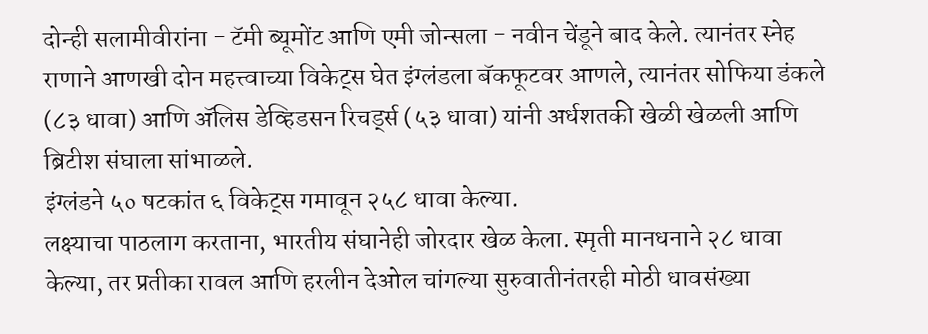दोन्ही सलामीवीरांना - टॅमी ब्यूमोंट आणि एमी जोन्सला - नवीन चेंडूने बाद केले. त्यानंतर स्नेह राणाने आणखी दोन महत्त्वाच्या विकेट्स घेत इंग्लंडला बॅकफूटवर आणले, त्यानंतर सोफिया डंकले (८३ धावा) आणि ॲलिस डेव्हिडसन रिचर्ड्स (५३ धावा) यांनी अर्धशतकी खेळी खेळली आणि ब्रिटीश संघाला सांभाळले.
इंग्लंडने ५० षटकांत ६ विकेट्स गमावून २५८ धावा केल्या.
लक्ष्याचा पाठलाग करताना, भारतीय संघानेही जोरदार खेळ केला. स्मृती मानधनाने २८ धावा केल्या, तर प्रतीका रावल आणि हरलीन देओल चांगल्या सुरुवातीनंतरही मोठी धावसंख्या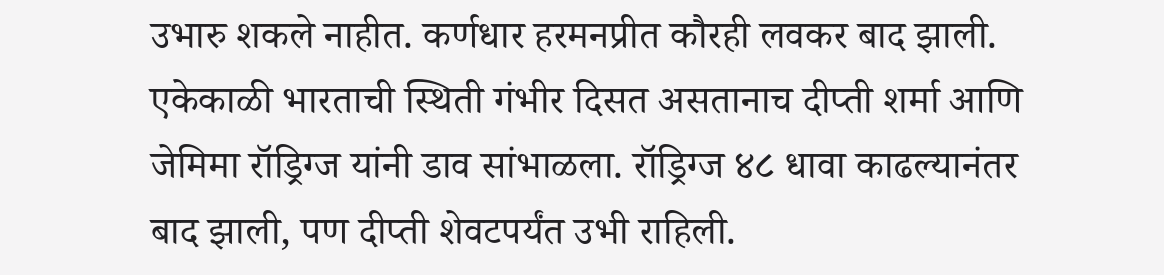उभारु शकले नाहीत. कर्णधार हरमनप्रीत कौरही लवकर बाद झाली. एकेकाळी भारताची स्थिती गंभीर दिसत असतानाच दीप्ती शर्मा आणि जेमिमा रॉड्रिग्ज यांनी डाव सांभाळला. रॉड्रिग्ज ४८ धावा काढल्यानंतर बाद झाली, पण दीप्ती शेवटपर्यंत उभी राहिली.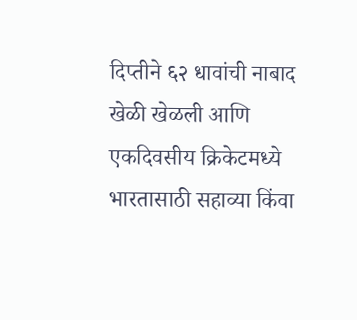दिप्तीने ६२ धावांची नाबाद खेळी खेळली आणि एकदिवसीय क्रिकेटमध्ये भारतासाठी सहाव्या किंवा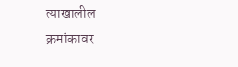त्याखालील क्रमांकावर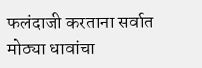फलंदाजी करताना सर्वात मोठ्या धावांचा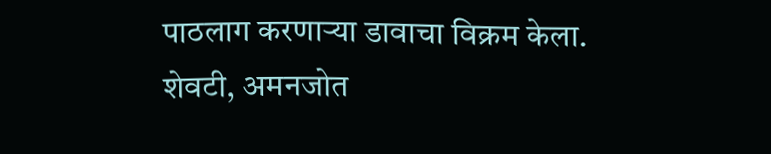पाठलाग करणाऱ्या डावाचा विक्रम केला. शेवटी, अमनजोत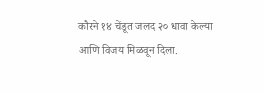कौरने १४ चेंडूत जलद २० धावा केल्या आणि विजय मिळवून दिला.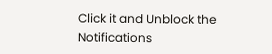Click it and Unblock the Notifications